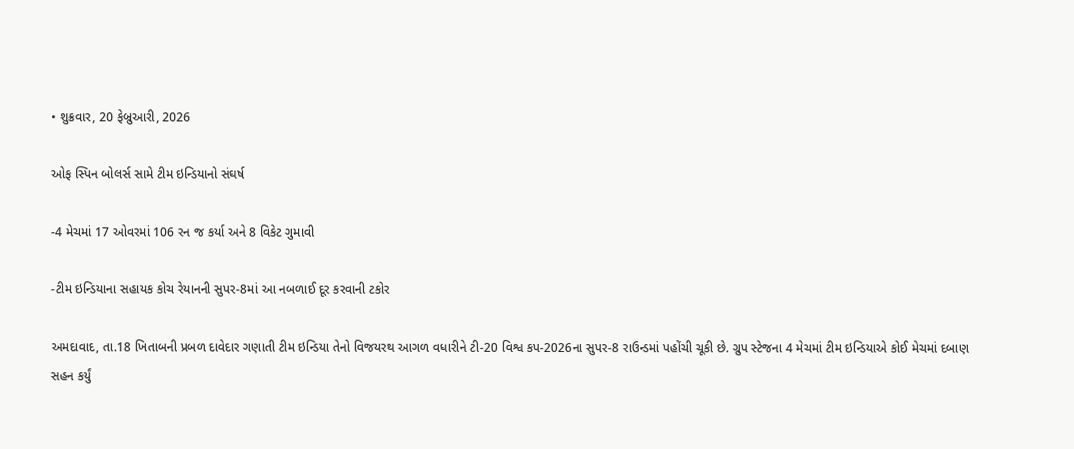• શુક્રવાર, 20 ફેબ્રુઆરી, 2026

ઓફ સ્પિન બોલર્સ સામે ટીમ ઇન્ડિયાનો સંઘર્ષ

-4 મેચમાં 17 ઓવરમાં 106 રન જ કર્યા અને 8 વિકેટ ગુમાવી

-ટીમ ઇન્ડિયાના સહાયક કોચ રેયાનની સુપર-8માં આ નબળાઈ દૂર કરવાની ટકોર

અમદાવાદ, તા.18 ખિતાબની પ્રબળ દાવેદાર ગણાતી ટીમ ઇન્ડિયા તેનો વિજયરથ આગળ વધારીને ટી-20 વિશ્વ કપ-2026ના સુપર-8 રાઉન્ડમાં પહોંચી ચૂકી છે. ગ્રુપ સ્ટેજના 4 મેચમાં ટીમ ઇન્ડિયાએ કોઈ મેચમાં દબાણ સહન કર્યું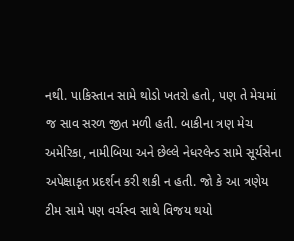નથી. પાકિસ્તાન સામે થોડો ખતરો હતો, પણ તે મેચમાં જ સાવ સરળ જીત મળી હતી. બાકીના ત્રણ મેચ અમેરિકા, નામીબિયા અને છેલ્લે નેધરલેન્ડ સામે સૂર્યસેના અપેક્ષાકૃત પ્રદર્શન કરી શકી ન હતી. જો કે આ ત્રણેય ટીમ સામે પણ વર્ચસ્વ સાથે વિજય થયો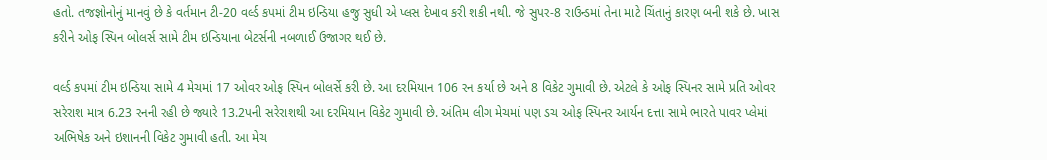હતો. તજજ્ઞોનોનું માનવું છે કે વર્તમાન ટી-20 વર્લ્ડ કપમાં ટીમ ઇન્ડિયા હજુ સુધી એ પ્લસ દેખાવ કરી શકી નથી. જે સુપર-8 રાઉન્ડમાં તેના માટે ચિંતાનું કારણ બની શકે છે. ખાસ કરીને ઓફ સ્પિન બોલર્સ સામે ટીમ ઇન્ડિયાના બેટર્સની નબળાઈ ઉજાગર થઈ છે.

વર્લ્ડ કપમાં ટીમ ઇન્ડિયા સામે 4 મેચમાં 17 ઓવર ઓફ સ્પિન બોલર્સે કરી છે. આ દરમિયાન 106 રન કર્યા છે અને 8 વિકેટ ગુમાવી છે. એટલે કે ઓફ સ્પિનર સામે પ્રતિ ઓવર સરેરાશ માત્ર 6.23 રનની રહી છે જ્યારે 13.2પની સરેરાશથી આ દરમિયાન વિકેટ ગુમાવી છે. અંતિમ લીગ મેચમાં પણ ડચ ઓફ સ્પિનર આર્યન દત્તા સામે ભારતે પાવર પ્લેમાં અભિષેક અને ઇશાનની વિકેટ ગુમાવી હતી. આ મેચ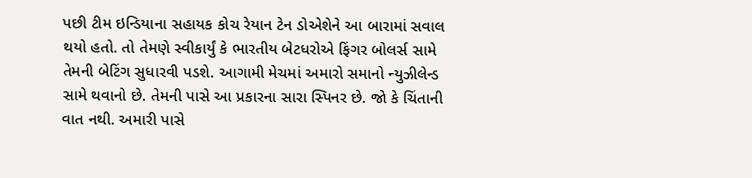પછી ટીમ ઇન્ડિયાના સહાયક કોચ રેયાન ટેન ડોએશેને આ બારામાં સવાલ થયો હતો. તો તેમણે સ્વીકાર્યું કે ભારતીય બેટધરોએ ફિંગર બોલર્સ સામે તેમની બેટિંગ સુધારવી પડશે. આગામી મેચમાં અમારો સમાનો ન્યુઝીલેન્ડ સામે થવાનો છે. તેમની પાસે આ પ્રકારના સારા સ્પિનર છે. જો કે ચિંતાની વાત નથી. અમારી પાસે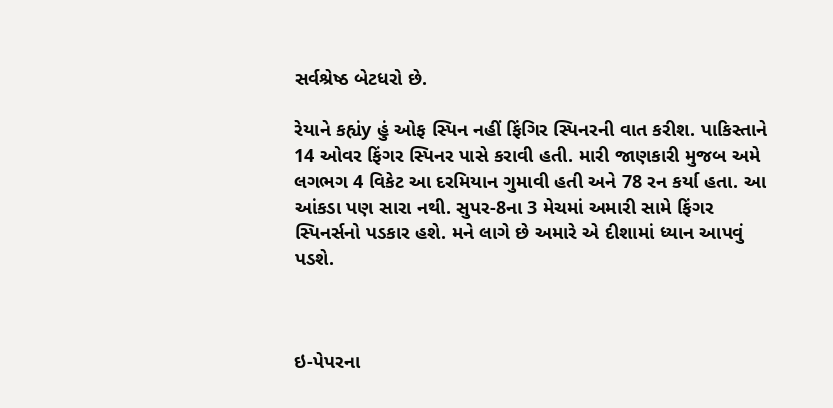સર્વશ્રેષ્ઠ બેટધરો છે.

રેયાને કહ્યંy હું ઓફ સ્પિન નહીં ફિંગિર સ્પિનરની વાત કરીશ. પાકિસ્તાને 14 ઓવર ફિંગર સ્પિનર પાસે કરાવી હતી. મારી જાણકારી મુજબ અમે લગભગ 4 વિકેટ આ દરમિયાન ગુમાવી હતી અને 78 રન કર્યા હતા. આ આંકડા પણ સારા નથી. સુપર-8ના 3 મેચમાં અમારી સામે ફિંગર સ્પિનર્સનો પડકાર હશે. મને લાગે છે અમારે એ દીશામાં ધ્યાન આપવું પડશે.



ઇ-પેપરના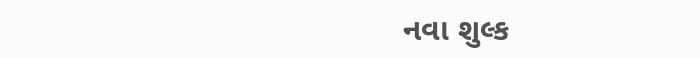નવા શુલ્ક